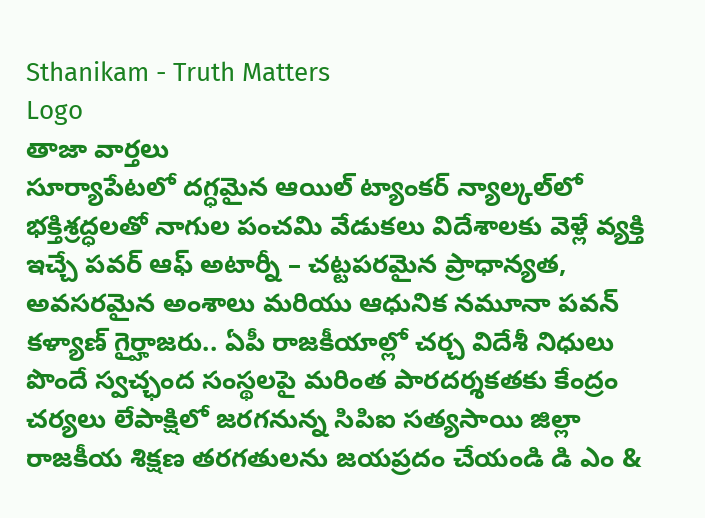Sthanikam - Truth Matters
Logo
తాజా వార్తలు
సూర్యాపేటలో దగ్ధమైన ఆయిల్ ట్యాంకర్ న్యాల్కల్‌లో భక్తిశ్రద్ధలతో నాగుల పంచమి వేడుకలు విదేశాలకు వెళ్లే వ్యక్తి ఇచ్చే పవర్ ఆఫ్ అటార్నీ – చట్టపరమైన ప్రాధాన్యత, అవసరమైన అంశాలు మరియు ఆధునిక నమూనా పవన్ కళ్యాణ్ గైర్హాజరు.. ఏపీ రాజకీయాల్లో చర్చ విదేశీ నిధులు పొందే స్వచ్ఛంద సంస్థలపై మరింత పారదర్శకతకు కేంద్రం చర్యలు లేపాక్షిలో జరగనున్న సిపిఐ సత్యసాయి జిల్లా రాజకీయ శిక్షణ తరగతులను జయప్రదం చేయండి డి ఎం &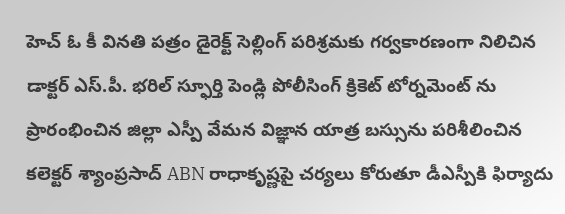హెచ్ ఓ కీ వినతి పత్రం డైరెక్ట్ సెల్లింగ్ పరిశ్రమకు గర్వకారణంగా నిలిచిన డాక్టర్ ఎస్.పీ. భరిల్ స్ఫూర్తి పెండ్లి పోలీసింగ్ క్రికెట్ టోర్నమెంట్ ను ప్రారంభించిన జిల్లా ఎస్పీ వేమన విజ్ఞాన యాత్ర బస్సును పరిశీలించిన కలెక్టర్ శ్యాంప్రసాద్ ABN రాధాకృష్ణపై చర్యలు కోరుతూ డీఎస్పీకి ఫిర్యాదు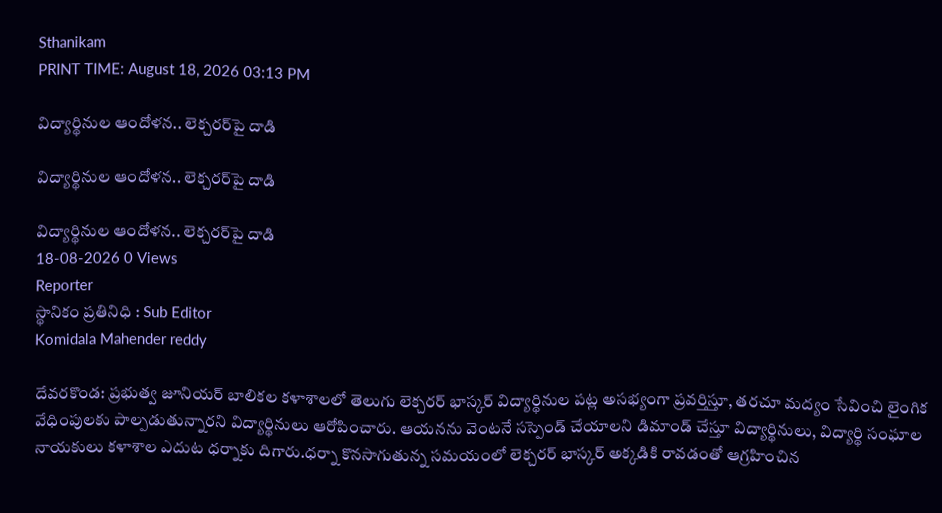Sthanikam
PRINT TIME: August 18, 2026 03:13 PM

విద్యార్థినుల ఆందోళన.. లెక్చరర్‌పై దాడి

విద్యార్థినుల ఆందోళన.. లెక్చరర్‌పై దాడి

విద్యార్థినుల ఆందోళన.. లెక్చరర్‌పై దాడి
18-08-2026 0 Views
Reporter
స్థానికం ప్రతినిధి : Sub Editor
Komidala Mahender reddy

దేవరకొండ: ప్రభుత్వ జూనియర్ బాలికల కళాశాలలో తెలుగు లెక్చరర్‌ భాస్కర్‌ విద్యార్థినుల పట్ల అసభ్యంగా ప్రవర్తిస్తూ, తరచూ మద్యం సేవించి లైంగిక వేధింపులకు పాల్పడుతున్నారని విద్యార్థినులు ఆరోపించారు. ఆయనను వెంటనే సస్పెండ్‌ చేయాలని డిమాండ్‌ చేస్తూ విద్యార్థినులు, విద్యార్థి సంఘాల నాయకులు కళాశాల ఎదుట ధర్నాకు దిగారు.ధర్నా కొనసాగుతున్న సమయంలో లెక్చరర్‌ భాస్కర్‌ అక్కడికి రావడంతో ఆగ్రహించిన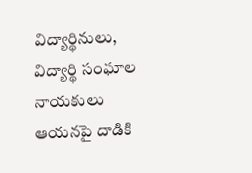విద్యార్థినులు, విద్యార్థి సంఘాల నాయకులు ఆయనపై దాడికి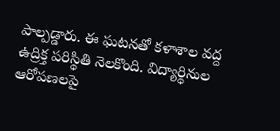పాల్పడ్డారు. ఈ ఘటనతో కళాశాల వద్ద ఉద్రిక్త పరిస్థితి నెలకొంది. విద్యార్థినుల ఆరోపణలపై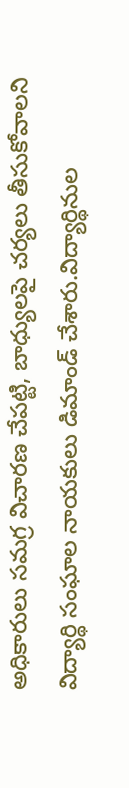అధికారులు సమగ్ర విచారణ చేపట్టి, బాధ్యులపై చర్యలు తీసుకోవాలని విద్యార్థి సంఘాల నాయకులు డిమాండ్‌ చేశారు.విద్యార్థినుల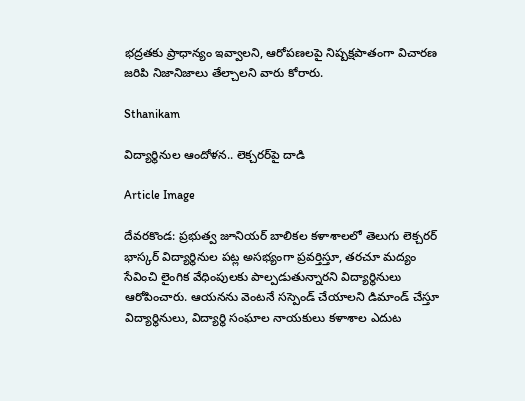భద్రతకు ప్రాధాన్యం ఇవ్వాలని, ఆరోపణలపై నిష్పక్షపాతంగా విచారణ జరిపి నిజానిజాలు తేల్చాలని వారు కోరారు.

Sthanikam

విద్యార్థినుల ఆందోళన.. లెక్చరర్‌పై దాడి

Article Image

దేవరకొండ: ప్రభుత్వ జూనియర్ బాలికల కళాశాలలో తెలుగు లెక్చరర్‌ భాస్కర్‌ విద్యార్థినుల పట్ల అసభ్యంగా ప్రవర్తిస్తూ, తరచూ మద్యం సేవించి లైంగిక వేధింపులకు పాల్పడుతున్నారని విద్యార్థినులు ఆరోపించారు. ఆయనను వెంటనే సస్పెండ్‌ చేయాలని డిమాండ్‌ చేస్తూ విద్యార్థినులు, విద్యార్థి సంఘాల నాయకులు కళాశాల ఎదుట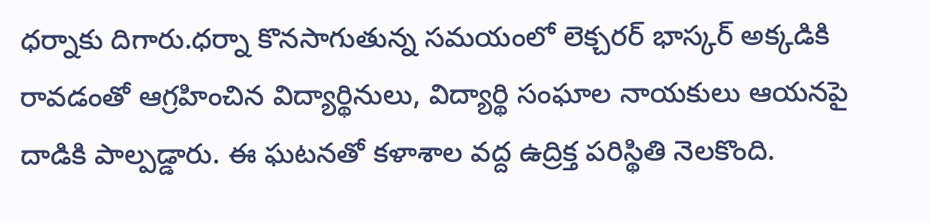ధర్నాకు దిగారు.ధర్నా కొనసాగుతున్న సమయంలో లెక్చరర్‌ భాస్కర్‌ అక్కడికి రావడంతో ఆగ్రహించిన విద్యార్థినులు, విద్యార్థి సంఘాల నాయకులు ఆయనపై దాడికి పాల్పడ్డారు. ఈ ఘటనతో కళాశాల వద్ద ఉద్రిక్త పరిస్థితి నెలకొంది.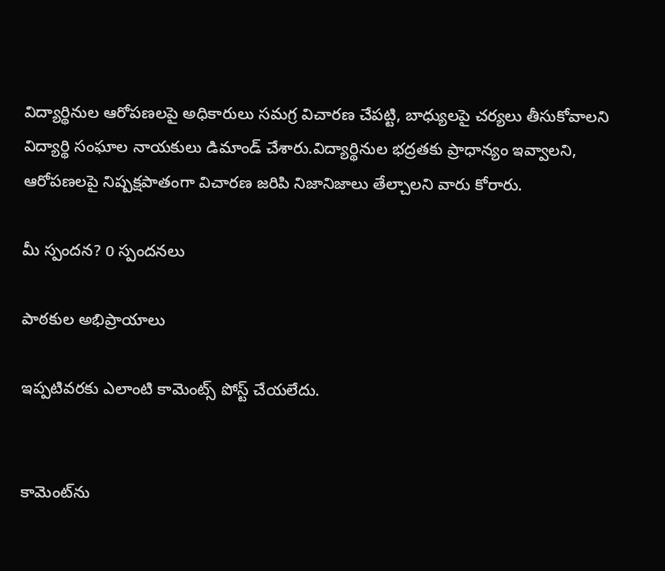విద్యార్థినుల ఆరోపణలపై అధికారులు సమగ్ర విచారణ చేపట్టి, బాధ్యులపై చర్యలు తీసుకోవాలని విద్యార్థి సంఘాల నాయకులు డిమాండ్‌ చేశారు.విద్యార్థినుల భద్రతకు ప్రాధాన్యం ఇవ్వాలని, ఆరోపణలపై నిష్పక్షపాతంగా విచారణ జరిపి నిజానిజాలు తేల్చాలని వారు కోరారు.

మీ స్పందన? 0 స్పందనలు

పాఠకుల అభిప్రాయాలు

ఇప్పటివరకు ఎలాంటి కామెంట్స్ పోస్ట్ చేయలేదు.


కామెంట్‌ను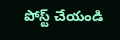పోస్ట్ చేయండి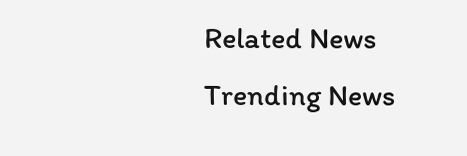Related News
Trending News